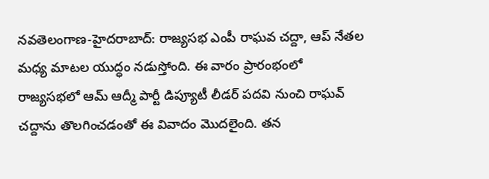నవతెలంగాణ-హైదరాబాద్: రాజ్యసభ ఎంపీ రాఘవ చద్దా, ఆప్ నేతల మధ్య మాటల యుద్ధం నడుస్తోంది. ఈ వారం ప్రారంభంలో రాజ్యసభలో ఆమ్ ఆద్మీ పార్టీ డిప్యూటీ లీడర్ పదవి నుంచి రాఘవ్ చద్దాను తొలగించడంతో ఈ వివాదం మొదలైంది. తన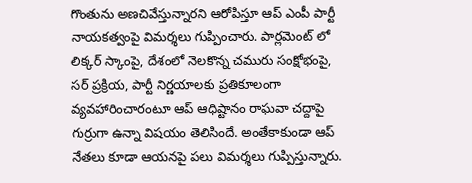గొంతును అణచివేస్తున్నారని ఆరోపిస్తూ ఆప్ ఎంపీ పార్టీ నాయకత్వంపై విమర్శలు గుప్పించారు. పార్లమెంట్ లో లిక్కర్ స్కాంపై, దేశంలో నెలకొన్న చమురు సంక్షోభంపై, సర్ ప్రక్రియ, పార్టీ నిర్ణయాలకు ప్రతికూలంగా వ్యవహారించారంటూ ఆప్ ఆధిష్టానం రాఘవా చద్దాపై గుర్రుగా ఉన్నా విషయం తెలిసిందే. అంతేకాకుండా ఆప్ నేతలు కూడా ఆయనపై పలు విమర్శలు గుప్పిస్తున్నారు.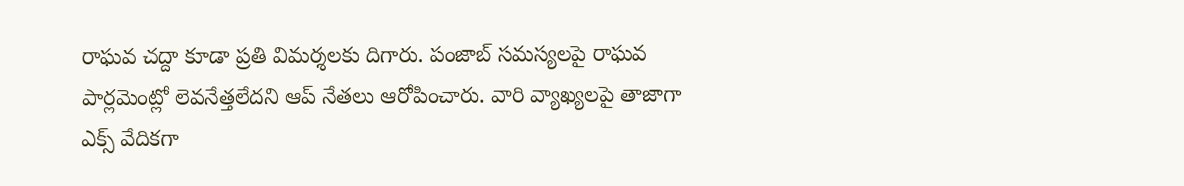రాఘవ చద్దా కూడా ప్రతి విమర్శలకు దిగారు. పంజాబ్ సమస్యలపై రాఘవ పార్లమెంట్లో లెవనేత్తలేదని ఆప్ నేతలు ఆరోపించారు. వారి వ్యాఖ్యలపై తాజాగా ఎక్స్ వేదికగా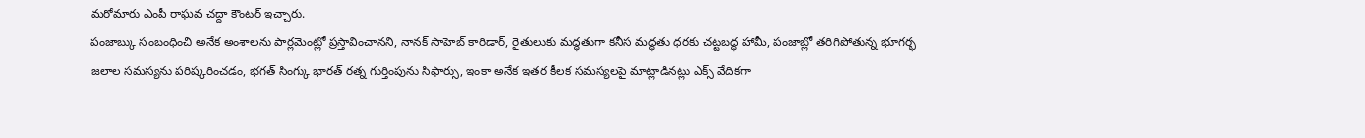మరోమారు ఎంపీ రాఘవ చద్దా కౌంటర్ ఇచ్చారు.
పంజాబ్కు సంబంధించి అనేక అంశాలను పార్లమెంట్లో ప్రస్తావించానని, నానక్ సాహెబ్ కారిడార్, రైతులుకు మద్ధతుగా కనీస మద్ధతు ధరకు చట్టబద్ధ హామీ, పంజాబ్లో తరిగిపోతున్న భూగర్భ జలాల సమస్యను పరిష్కరించడం, భగత్ సింగ్కు భారత్ రత్న గుర్తింపును సిఫార్సు, ఇంకా అనేక ఇతర కీలక సమస్యలపై మాట్లాడినట్లు ఎక్స్ వేదికగా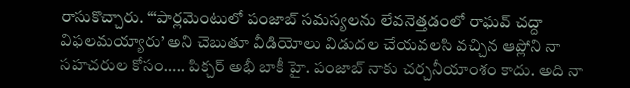రాసుకొచ్చారు. “‘పార్లమెంటులో పంజాబ్ సమస్యలను లేవనెత్తడంలో రాఘవ్ చద్దా విఫలమయ్యారు’ అని చెబుతూ వీడియోలు విడుదల చేయవలసి వచ్చిన ఆప్లోని నా సహచరుల కోసం….. పిక్చర్ అభీ బాకీ హై. పంజాబ్ నాకు చర్చనీయాంశం కాదు. అది నా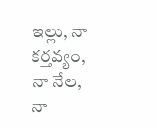ఇల్లు, నా కర్తవ్యం, నా నేల, నా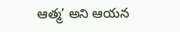ఆత్మ’ అని ఆయన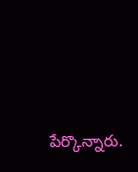పేర్కొన్నారు.